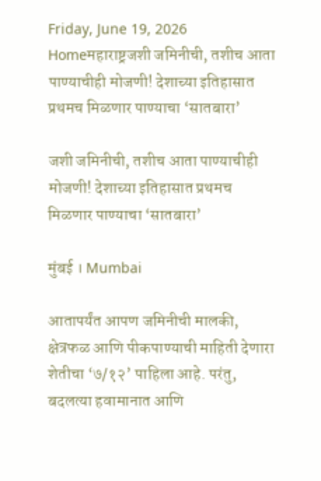Friday, June 19, 2026
Homeमहाराष्ट्रजशी जमिनीची, तशीच आता पाण्याचीही मोजणी! देशाच्या इतिहासात प्रथमच मिळणार पाण्याचा ‘सातबारा’

जशी जमिनीची, तशीच आता पाण्याचीही मोजणी! देशाच्या इतिहासात प्रथमच मिळणार पाण्याचा ‘सातबारा’

मुंबई । Mumbai

आतापर्यंत आपण जमिनीची मालकी, क्षेत्रफळ आणि पीकपाण्याची माहिती देणारा शेतीचा ‘७/१२’ पाहिला आहे. परंतु, बदलत्या हवामानात आणि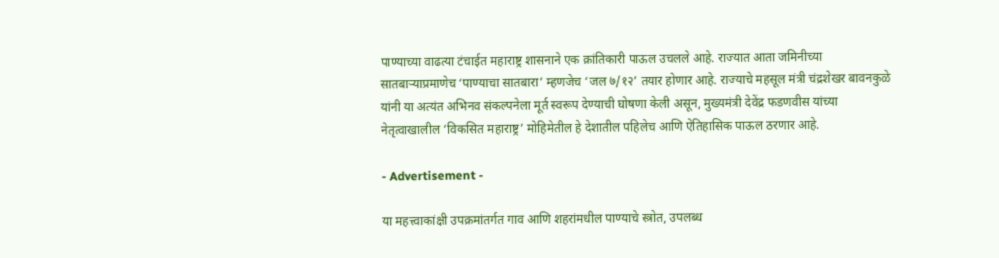पाण्याच्या वाढत्या टंचाईत महाराष्ट्र शासनाने एक क्रांतिकारी पाऊल उचलले आहे. राज्यात आता जमिनीच्या सातबाऱ्याप्रमाणेच ‘पाण्याचा सातबारा’ म्हणजेच ‘जल ७/१२’ तयार होणार आहे. राज्याचे महसूल मंत्री चंद्रशेखर बावनकुळे यांनी या अत्यंत अभिनव संकल्पनेला मूर्त स्वरूप देण्याची घोषणा केली असून, मुख्यमंत्री देवेंद्र फडणवीस यांच्या नेतृत्वाखालील ‘विकसित महाराष्ट्र’ मोहिमेतील हे देशातील पहिलेच आणि ऐतिहासिक पाऊल ठरणार आहे.

- Advertisement -

या महत्त्वाकांक्षी उपक्रमांतर्गत गाव आणि शहरांमधील पाण्याचे स्त्रोत, उपलब्ध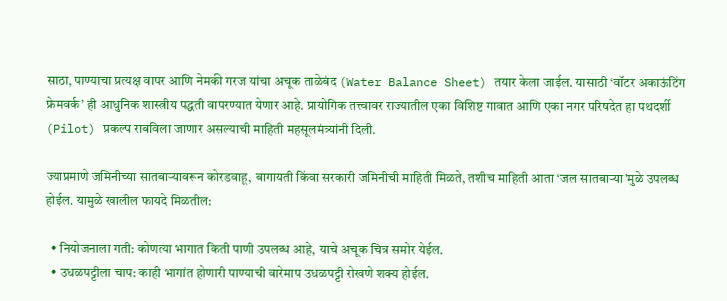साठा, पाण्याचा प्रत्यक्ष वापर आणि नेमकी गरज यांचा अचूक ताळेबंद (Water Balance Sheet) तयार केला जाईल. यासाठी ‘वॉटर अकाऊंटिंग फ्रेमवर्क’ ही आधुनिक शास्त्रीय पद्धती वापरण्यात येणार आहे. प्रायोगिक तत्त्वावर राज्यातील एका विशिष्ट गावात आणि एका नगर परिषदेत हा पथदर्शी (Pilot) प्रकल्प राबविला जाणार असल्याची माहिती महसूलमंत्र्यांनी दिली.

ज्याप्रमाणे जमिनीच्या सातबाऱ्यावरून कोरडवाहू, बागायती किंवा सरकारी जमिनीची माहिती मिळते, तशीच माहिती आता ‘जल सातबाऱ्या’मुळे उपलब्ध होईल. यामुळे खालील फायदे मिळतील:

  • नियोजनाला गती: कोणत्या भागात किती पाणी उपलब्ध आहे, याचे अचूक चित्र समोर येईल.
  • उधळपट्टीला चाप: काही भागांत होणारी पाण्याची वारेमाप उधळपट्टी रोखणे शक्य होईल.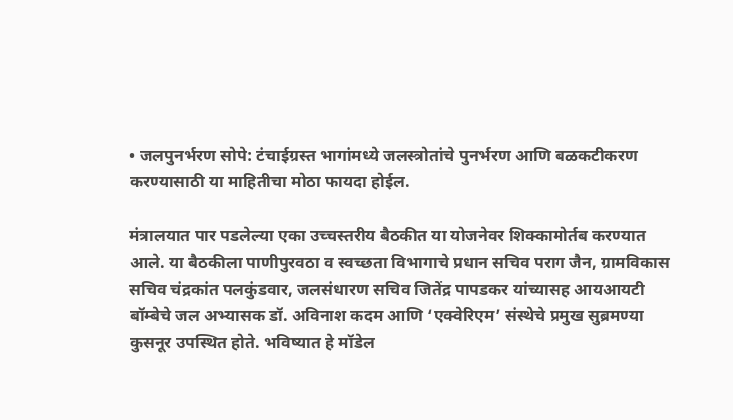• जलपुनर्भरण सोपे: टंचाईग्रस्त भागांमध्ये जलस्त्रोतांचे पुनर्भरण आणि बळकटीकरण करण्यासाठी या माहितीचा मोठा फायदा होईल.

मंत्रालयात पार पडलेल्या एका उच्चस्तरीय बैठकीत या योजनेवर शिक्कामोर्तब करण्यात आले. या बैठकीला पाणीपुरवठा व स्वच्छता विभागाचे प्रधान सचिव पराग जैन, ग्रामविकास सचिव चंद्रकांत पलकुंडवार, जलसंधारण सचिव जितेंद्र पापडकर यांच्यासह आयआयटी बॉम्बेचे जल अभ्यासक डॉ. अविनाश कदम आणि ‘एक्वेरिएम’ संस्थेचे प्रमुख सुब्रमण्या कुसनूर उपस्थित होते. भविष्यात हे मॉडेल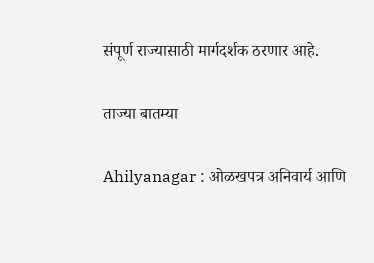संपूर्ण राज्यासाठी मार्गदर्शक ठरणार आहे.

ताज्या बातम्या

Ahilyanagar : ओळखपत्र अनिवार्य आणि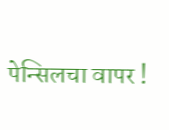पेन्सिलचा वापर !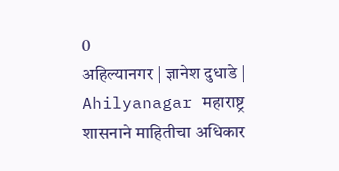0
अहिल्यानगर | ज्ञानेश दुधाडे | Ahilyanagar महाराष्ट्र शासनाने माहितीचा अधिकार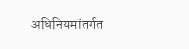अधिनियमांतर्गत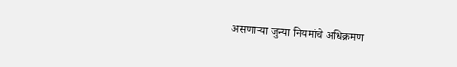असणार्‍या जुन्या नियमांचे अधिक्रमण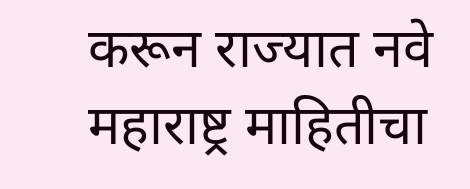करून राज्यात नवे महाराष्ट्र माहितीचा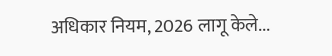अधिकार नियम, 2026 लागू केले...